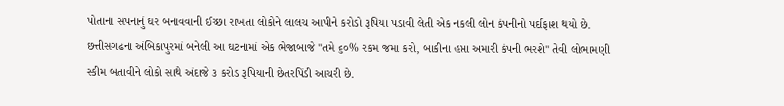પોતાના સપનાનું ઘર બનાવવાની ઈચ્છા રાખતા લોકોને લાલચ આપીને કરોડો રૂપિયા પડાવી લેતી એક નકલી લોન કંપનીનો પર્દાફાશ થયો છે. છત્તીસગઢના અંબિકાપુરમાં બનેલી આ ઘટનામાં એક ભેજાબાજે "તમે ૬૦% રકમ જમા કરો, બાકીના હપ્તા અમારી કંપની ભરશે" તેવી લોભામણી સ્કીમ બતાવીને લોકો સાથે અંદાજે ૩ કરોડ રૂપિયાની છેતરપિંડી આચરી છે.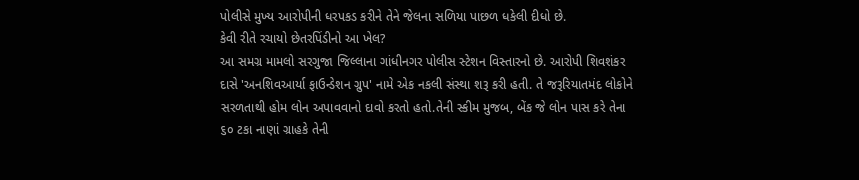પોલીસે મુખ્ય આરોપીની ધરપકડ કરીને તેને જેલના સળિયા પાછળ ધકેલી દીધો છે.
કેવી રીતે રચાયો છેતરપિંડીનો આ ખેલ?
આ સમગ્ર મામલો સરગુજા જિલ્લાના ગાંધીનગર પોલીસ સ્ટેશન વિસ્તારનો છે. આરોપી શિવશંકર દાસે 'અનશિવઆર્યા ફાઉન્ડેશન ગ્રુપ' નામે એક નકલી સંસ્થા શરૂ કરી હતી. તે જરૂરિયાતમંદ લોકોને સરળતાથી હોમ લોન અપાવવાનો દાવો કરતો હતો.તેની સ્કીમ મુજબ, બેંક જે લોન પાસ કરે તેના ૬૦ ટકા નાણાં ગ્રાહકે તેની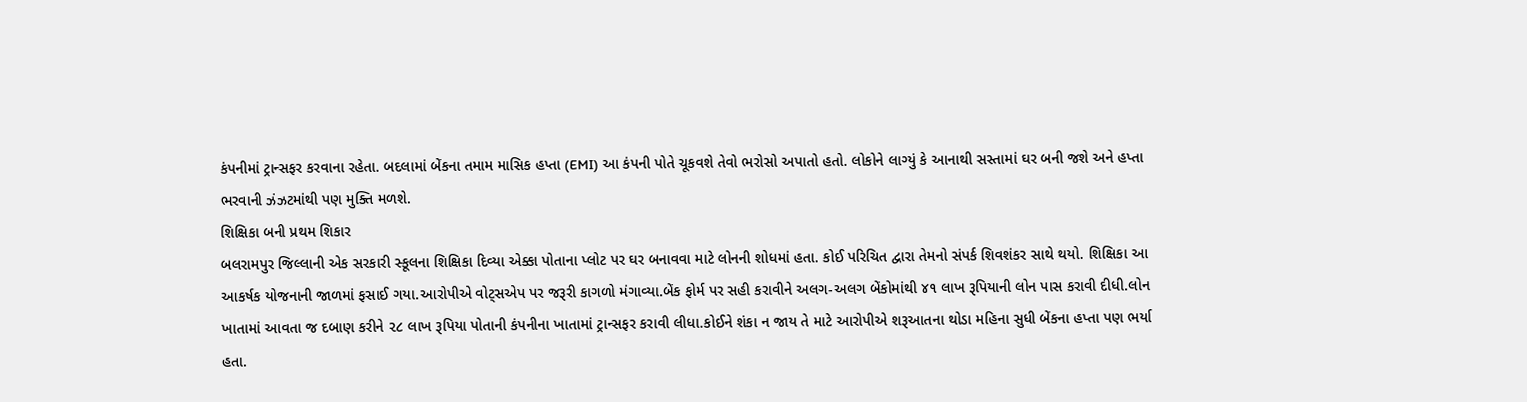કંપનીમાં ટ્રાન્સફર કરવાના રહેતા. બદલામાં બેંકના તમામ માસિક હપ્તા (EMI) આ કંપની પોતે ચૂકવશે તેવો ભરોસો અપાતો હતો. લોકોને લાગ્યું કે આનાથી સસ્તામાં ઘર બની જશે અને હપ્તા ભરવાની ઝંઝટમાંથી પણ મુક્તિ મળશે.
શિક્ષિકા બની પ્રથમ શિકાર
બલરામપુર જિલ્લાની એક સરકારી સ્કૂલના શિક્ષિકા દિવ્યા એક્કા પોતાના પ્લોટ પર ઘર બનાવવા માટે લોનની શોધમાં હતા. કોઈ પરિચિત દ્વારા તેમનો સંપર્ક શિવશંકર સાથે થયો. શિક્ષિકા આ આકર્ષક યોજનાની જાળમાં ફસાઈ ગયા.આરોપીએ વોટ્સએપ પર જરૂરી કાગળો મંગાવ્યા.બેંક ફોર્મ પર સહી કરાવીને અલગ-અલગ બેંકોમાંથી ૪૧ લાખ રૂપિયાની લોન પાસ કરાવી દીધી.લોન ખાતામાં આવતા જ દબાણ કરીને ૨૮ લાખ રૂપિયા પોતાની કંપનીના ખાતામાં ટ્રાન્સફર કરાવી લીધા.કોઈને શંકા ન જાય તે માટે આરોપીએ શરૂઆતના થોડા મહિના સુધી બેંકના હપ્તા પણ ભર્યા હતા.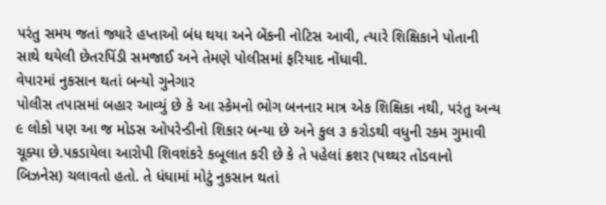પરંતુ સમય જતાં જ્યારે હપ્તાઓ બંધ થયા અને બેંકની નોટિસ આવી, ત્યારે શિક્ષિકાને પોતાની સાથે થયેલી છેતરપિંડી સમજાઈ અને તેમણે પોલીસમાં ફરિયાદ નોંધાવી.
વેપારમાં નુકસાન થતાં બન્યો ગુનેગાર
પોલીસ તપાસમાં બહાર આવ્યું છે કે આ સ્કેમનો ભોગ બનનાર માત્ર એક શિક્ષિકા નથી, પરંતુ અન્ય ૯ લોકો પણ આ જ મોડસ ઓપરેન્ડીનો શિકાર બન્યા છે અને કુલ ૩ કરોડથી વધુની રકમ ગુમાવી ચૂક્યા છે.પકડાયેલા આરોપી શિવશંકરે કબૂલાત કરી છે કે તે પહેલાં ક્રશર (પથ્થર તોડવાનો બિઝનેસ) ચલાવતો હતો. તે ધંધામાં મોટું નુકસાન થતાં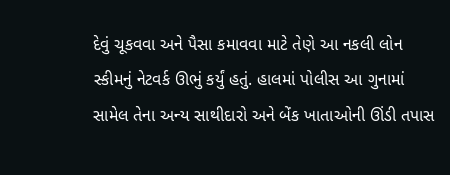દેવું ચૂકવવા અને પૈસા કમાવવા માટે તેણે આ નકલી લોન સ્કીમનું નેટવર્ક ઊભું કર્યું હતું. હાલમાં પોલીસ આ ગુનામાં સામેલ તેના અન્ય સાથીદારો અને બેંક ખાતાઓની ઊંડી તપાસ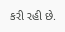કરી રહી છે.